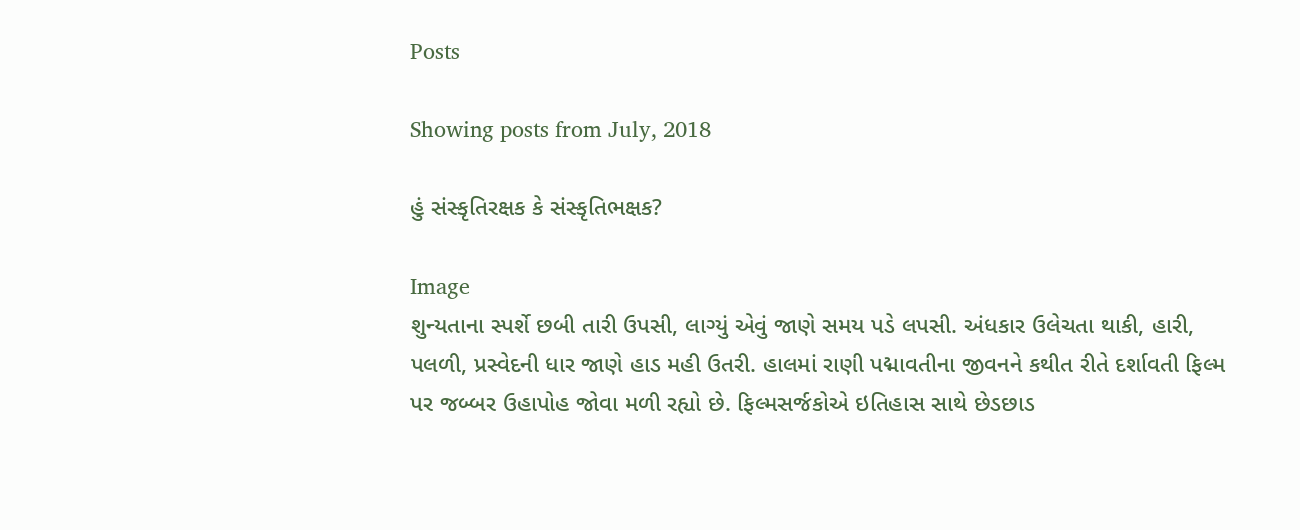Posts

Showing posts from July, 2018

હું સંસ્કૃતિરક્ષક કે સંસ્કૃતિભક્ષક?

Image
શુન્યતાના સ્પર્શે છબી તારી ઉપસી, લાગ્યું એવું જાણે સમય પડે લપસી. અંધકાર ઉલેચતા થાકી, હારી, પલળી, પ્રસ્વેદની ધાર જાણે હાડ મહી ઉતરી. હાલમાં રાણી પદ્માવતીના જીવનને કથીત રીતે દર્શાવતી ફિલ્મ પર જબ્બર ઉહાપોહ જોવા મળી રહ્યો છે. ફિલ્મસર્જકોએ ઇતિહાસ સાથે છેડછાડ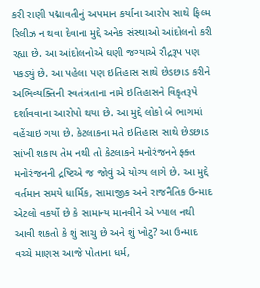કરી રાણી પદ્માવતીનું અપમાન કર્યાના આરોપ સાથે ફિલ્મ રિલીઝ ન થવા દેવાના મુદ્દે અનેક સંસ્થાઓ આંદોલનો કરી રહ્યા છે. આ આંદોલનોએ ઘણી જગ્યાએ રૌદ્રરૂપ પણ પકડ્યું છે. આ પહેલા પણ ઇતિહાસ સાથે છેડછાડ કરીને અભિવ્યક્તિની સ્વતંત્રતાના નામે ઇતિહાસને વિકૃતરૂપે દર્શાવવાના આરોપો થયા છે. આ મુદ્દે લોકો બે ભાગમાં વહેંચાઇ ગયા છે. કેટલાકના મતે ઇતિહાસ સાથે છેડછાડ સાંખી શકાય તેમ નથી તો કેટલાકને મનોરંજનને ફ્ક્ત મનોરંજનની દ્રષ્ટિએ જ જોવું એ યોગ્ય લાગે છે. આ મુદ્દે વર્તમાન સમયે ધાર્મિક, સામાજીક અને રાજનૈતિક ઉન્માદ એટલો વકર્યો છે કે સામાન્ય માનવીને એ ખ્યાલ નથી આવી શકતો કે શું સાચુ છે અને શું ખોટુ? આ ઉન્માદ વચ્ચે માણસ આજે પોતાના ધર્મ,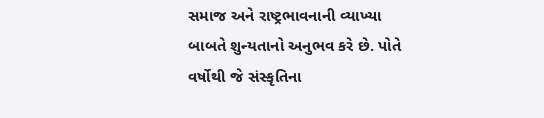સમાજ અને રાષ્ટ્રભાવનાની વ્યાખ્યા બાબતે શુન્યતાનો અનુભવ કરે છે. પોતે વર્ષોથી જે સંસ્કૃતિના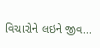વિચારોને લઇને જીવ...